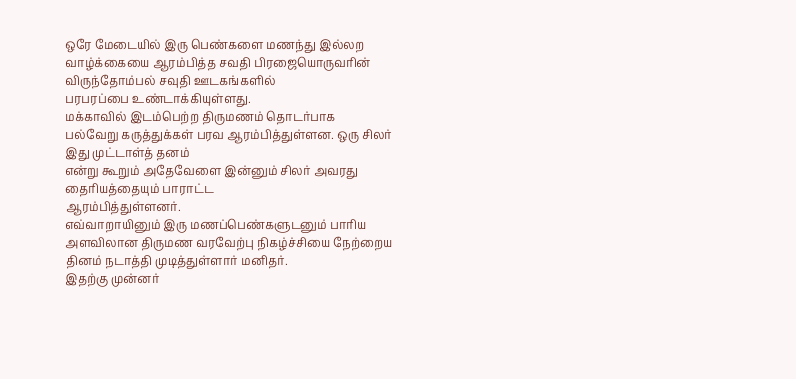ஒரே மேடையில் இரு பெண்களை மணந்து இல்லற
வாழ்க்கையை ஆரம்பித்த சவதி பிரஜையொருவரின் விருந்தோம்பல் சவுதி ஊடகங்களில்
பரபரப்பை உண்டாக்கியுள்ளது.
மக்காவில் இடம்பெற்ற திருமணம் தொடர்பாக
பல்வேறு கருத்துக்கள் பரவ ஆரம்பித்துள்ளன. ஒரு சிலர் இது முட்டாள்த் தனம்
என்று கூறும் அதேவேளை இன்னும் சிலர் அவரது தைரியத்தையும் பாராட்ட
ஆரம்பித்துள்ளனர்.
எவ்வாறாயினும் இரு மணப்பெண்களுடனும் பாரிய அளவிலான திருமண வரவேற்பு நிகழ்ச்சியை நேற்றைய தினம் நடாத்தி முடித்துள்ளார் மனிதர்.
இதற்கு முன்னர்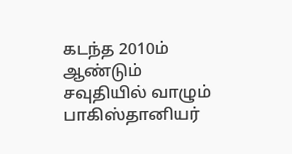கடந்த 2010ம் ஆண்டும்
சவுதியில் வாழும் பாகிஸ்தானியர்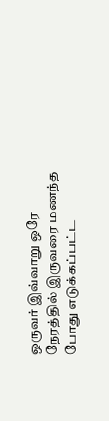ஒருவர் இவ்வாறு ஒரே நேரத்தில் இருவரை மணந்த
போது எடுக்கப்பட்ட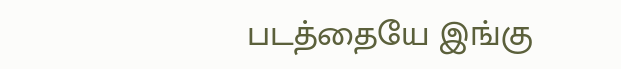படத்தையே இங்கு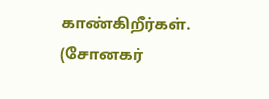காண்கிறீர்கள். (சோனகர்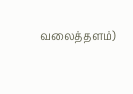வலைத்தளம்)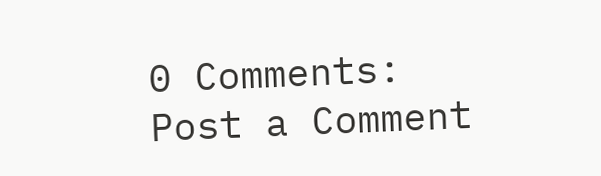0 Comments:
Post a Comment